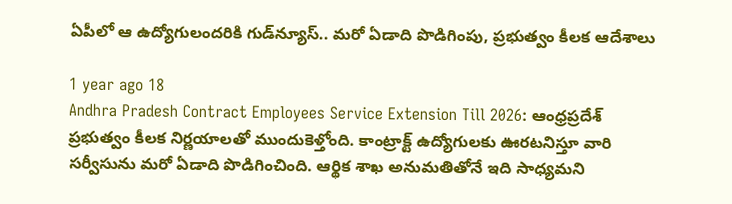ఏపీలో ఆ ఉద్యోగులందరికి గుడ్‌న్యూస్.. మరో ఏడాది పొడిగింపు, ప్రభుత్వం కీలక ఆదేశాలు

1 year ago 18
Andhra Pradesh Contract Employees Service Extension Till 2026: ఆంధ్రప్రదేశ్ ప్రభుత్వం కీలక నిర్ణయాలతో ముందుకెళ్తోంది. కాంట్రాక్ట్ ఉద్యోగులకు ఊరటనిస్తూ వారి సర్వీసును మరో ఏడాది పొడిగించింది. ఆర్థిక శాఖ అనుమతితోనే ఇది సాధ్యమని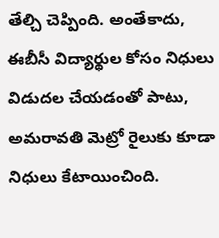తేల్చి చెప్పింది. అంతేకాదు, ఈబీసీ విద్యార్థుల కోసం నిధులు విడుదల చేయడంతో పాటు, అమరావతి మెట్రో రైలుకు కూడా నిధులు కేటాయించింది.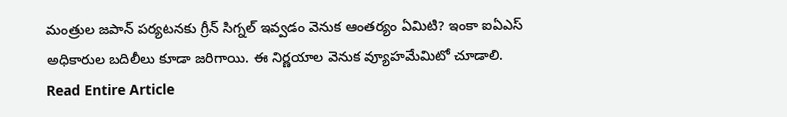మంత్రుల జపాన్ పర్యటనకు గ్రీన్ సిగ్నల్ ఇవ్వడం వెనుక ఆంతర్యం ఏమిటి? ఇంకా ఐఏఎస్ అధికారుల బదిలీలు కూడా జరిగాయి. ఈ నిర్ణయాల వెనుక వ్యూహమేమిటో చూడాలి.
Read Entire Article